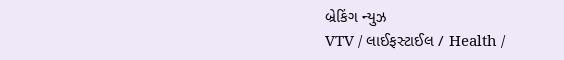બ્રેકિંગ ન્યુઝ
VTV / લાઈફસ્ટાઈલ / Health /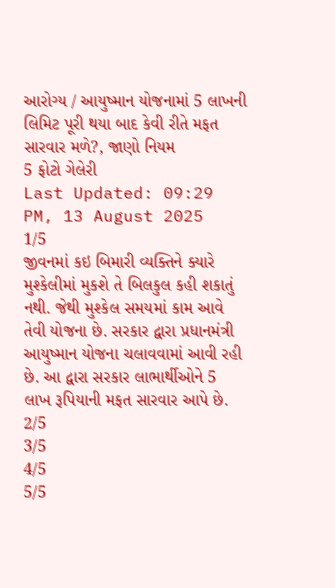આરોગ્ય / આયુષ્માન યોજનામાં 5 લાખની લિમિટ પૂરી થયા બાદ કેવી રીતે મફત સારવાર મળે?, જાણો નિયમ
5 ફોટો ગેલેરી
Last Updated: 09:29 PM, 13 August 2025
1/5
જીવનમાં કઇ બિમારી વ્યક્તિને ક્યારે મુશ્કેલીમાં મુકશે તે બિલકુલ કહી શકાતું નથી. જેથી મુશ્કેલ સમયમાં કામ આવે તેવી યોજના છે. સરકાર દ્વારા પ્રધાનમંત્રી આયુષ્માન યોજના ચલાવવામાં આવી રહી છે. આ દ્વારા સરકાર લાભાર્થીઓને 5 લાખ રૂપિયાની મફત સારવાર આપે છે.
2/5
3/5
4/5
5/5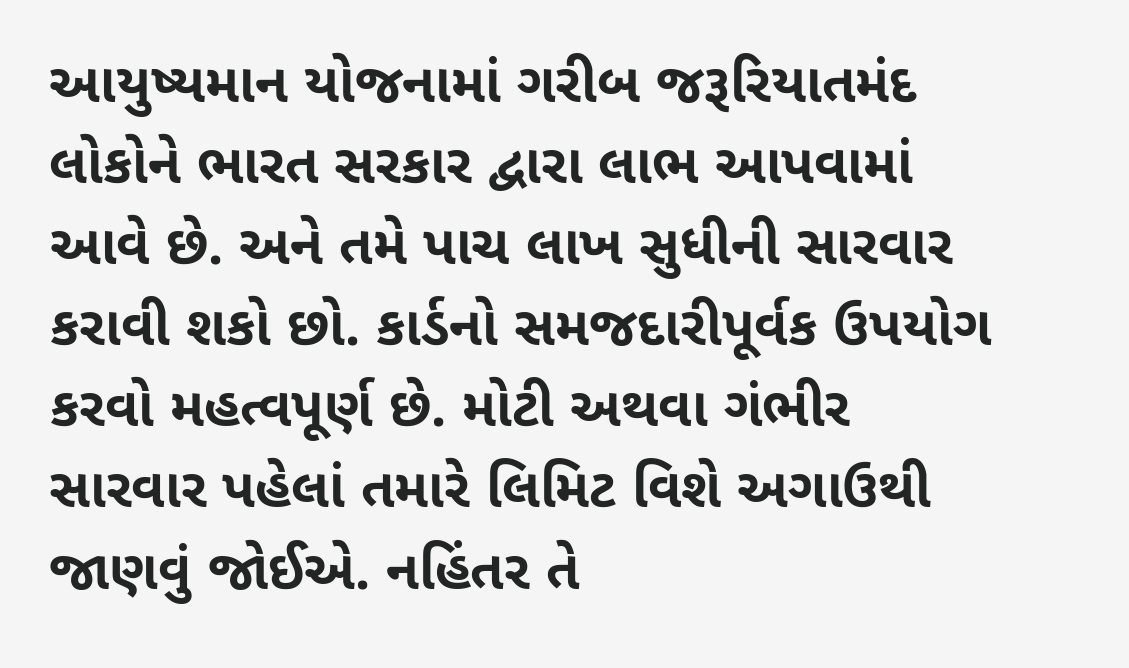આયુષ્યમાન યોજનામાં ગરીબ જરૂરિયાતમંદ લોકોને ભારત સરકાર દ્વારા લાભ આપવામાં આવે છે. અને તમે પાચ લાખ સુધીની સારવાર કરાવી શકો છો. કાર્ડનો સમજદારીપૂર્વક ઉપયોગ કરવો મહત્વપૂર્ણ છે. મોટી અથવા ગંભીર સારવાર પહેલાં તમારે લિમિટ વિશે અગાઉથી જાણવું જોઈએ. નહિંતર તે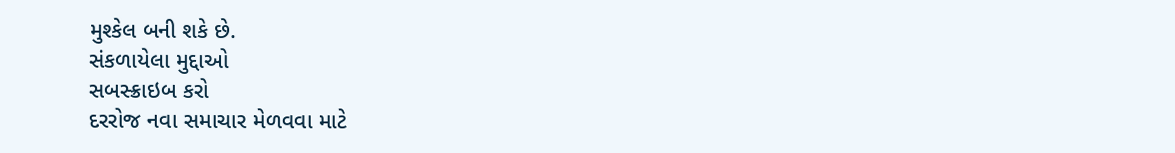મુશ્કેલ બની શકે છે.
સંકળાયેલા મુદ્દાઓ
સબસ્ક્રાઇબ કરો
દરરોજ નવા સમાચાર મેળવવા માટે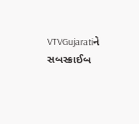VTVGujaratiને સબસ્ક્રાઈબ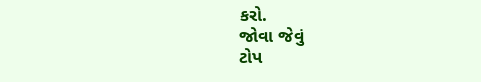કરો.
જોવા જેવું
ટોપ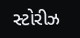સ્ટોરીઝ